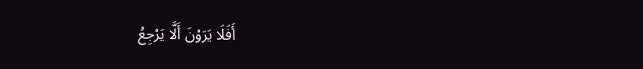أَفَلَا يَرَوْنَ أَلَّا يَرْجِعُ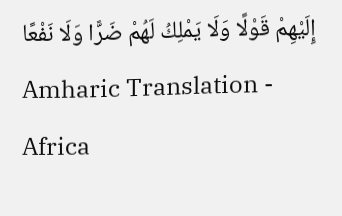إِلَيْهِمْ قَوْلًا وَلَا يَمْلِكُ لَهُمْ ضَرًّا وَلَا نَفْعًا
Amharic Translation - Africa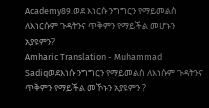Academy89.ወደ እነርሱ ንግግርን የማይመልስ ለእነርሱም ጉዳትንና ጥቅምን የማይችል መሆኑን አያዩምን?
Amharic Translation - Muhammad Sadiqወደእነሱ ንግግርን የማይመልስ ለእነሱም ጉዳትንና ጥቅምን የማይችል መኾኑን አያዩምን ?